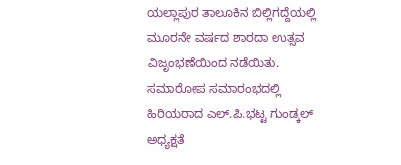ಯಲ್ಲಾಪುರ ತಾಲೂಕಿನ ಬಿಲ್ಲಿಗದ್ದೆಯಲ್ಲಿ ಮೂರನೇ ವರ್ಷದ ಶಾರದಾ ಉತ್ಸವ ವಿಜೃಂಭಣೆಯಿಂದ ನಡೆಯಿತು.
ಸಮಾರೋಪ ಸಮಾರಂಭದಲ್ಲಿ ಹಿರಿಯರಾದ ಎಲ್.ಪಿ.ಭಟ್ಟ ಗುಂಡ್ಕಲ್ ಅಧ್ಯಕ್ಷತೆ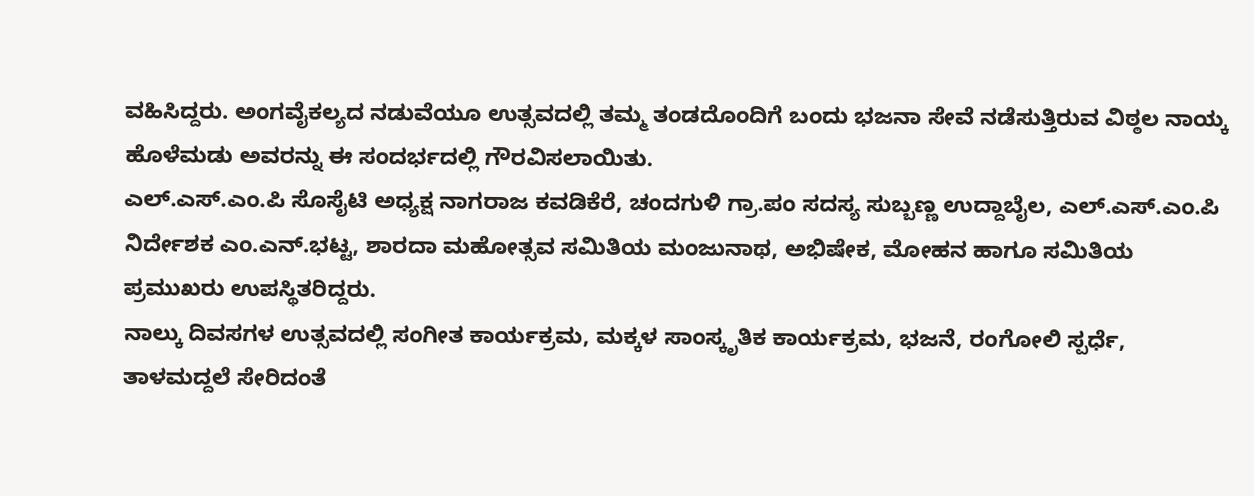ವಹಿಸಿದ್ದರು. ಅಂಗವೈಕಲ್ಯದ ನಡುವೆಯೂ ಉತ್ಸವದಲ್ಲಿ ತಮ್ಮ ತಂಡದೊಂದಿಗೆ ಬಂದು ಭಜನಾ ಸೇವೆ ನಡೆಸುತ್ತಿರುವ ವಿಠ್ಠಲ ನಾಯ್ಕ ಹೊಳೆಮಡು ಅವರನ್ನು ಈ ಸಂದರ್ಭದಲ್ಲಿ ಗೌರವಿಸಲಾಯಿತು.
ಎಲ್.ಎಸ್.ಎಂ.ಪಿ ಸೊಸೈಟಿ ಅಧ್ಯಕ್ಷ ನಾಗರಾಜ ಕವಡಿಕೆರೆ, ಚಂದಗುಳಿ ಗ್ರಾ.ಪಂ ಸದಸ್ಯ ಸುಬ್ಬಣ್ಣ ಉದ್ದಾಬೈಲ, ಎಲ್.ಎಸ್.ಎಂ.ಪಿ ನಿರ್ದೇಶಕ ಎಂ.ಎನ್.ಭಟ್ಟ, ಶಾರದಾ ಮಹೋತ್ಸವ ಸಮಿತಿಯ ಮಂಜುನಾಥ, ಅಭಿಷೇಕ, ಮೋಹನ ಹಾಗೂ ಸಮಿತಿಯ ಪ್ರಮುಖರು ಉಪಸ್ಥಿತರಿದ್ದರು.
ನಾಲ್ಕು ದಿವಸಗಳ ಉತ್ಸವದಲ್ಲಿ ಸಂಗೀತ ಕಾರ್ಯಕ್ರಮ, ಮಕ್ಕಳ ಸಾಂಸ್ಕೃತಿಕ ಕಾರ್ಯಕ್ರಮ, ಭಜನೆ, ರಂಗೋಲಿ ಸ್ಪರ್ಧೆ, ತಾಳಮದ್ದಲೆ ಸೇರಿದಂತೆ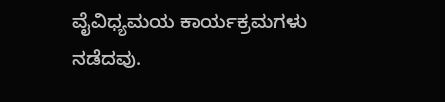ವೈವಿಧ್ಯಮಯ ಕಾರ್ಯಕ್ರಮಗಳು ನಡೆದವು.